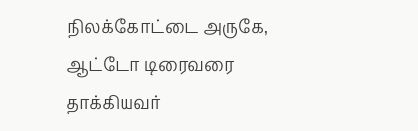நிலக்கோட்டை அருகே, ஆட்டோ டிரைவரை தாக்கியவர்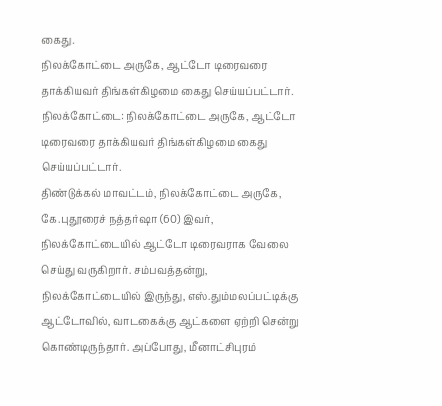கைது.
நிலக்கோட்டை அருகே, ஆட்டோ டிரைவரை தாக்கியவர் திங்கள்கிழமை கைது செய்யப்பட்டார்.
நிலக்கோட்டை: நிலக்கோட்டை அருகே, ஆட்டோ டிரைவரை தாக்கியவர் திங்கள்கிழமை கைது செய்யப்பட்டார்.
திண்டுக்கல் மாவட்டம், நிலக்கோட்டை அருகே, கே.புதூரைச் நத்தர்ஷா (60) இவர், நிலக்கோட்டையில் ஆட்டோ டிரைவராக வேலை செய்து வருகிறார். சம்பவத்தன்று, நிலக்கோட்டையில் இருந்து, எஸ்.தும்மலப்பட்டிக்கு ஆட்டோவில், வாடகைக்கு ஆட்களை ஏற்றி சென்று கொண்டிருந்தார். அப்போது, மீனாட்சிபுரம்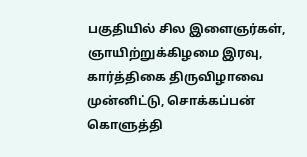பகுதியில் சில இளைஞர்கள், ஞாயிற்றுக்கிழமை இரவு, கார்த்திகை திருவிழாவை முன்னிட்டு, சொக்கப்பன் கொளுத்தி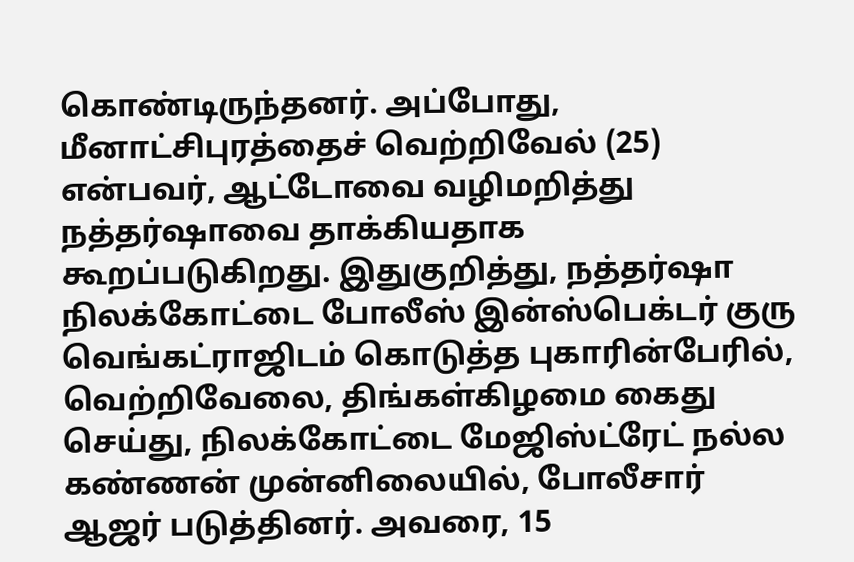கொண்டிருந்தனர். அப்போது, மீனாட்சிபுரத்தைச் வெற்றிவேல் (25) என்பவர், ஆட்டோவை வழிமறித்து நத்தர்ஷாவை தாக்கியதாக கூறப்படுகிறது. இதுகுறித்து, நத்தர்ஷா நிலக்கோட்டை போலீஸ் இன்ஸ்பெக்டர் குரு வெங்கட்ராஜிடம் கொடுத்த புகாரின்பேரில், வெற்றிவேலை, திங்கள்கிழமை கைது செய்து, நிலக்கோட்டை மேஜிஸ்ட்ரேட் நல்ல கண்ணன் முன்னிலையில், போலீசார் ஆஜர் படுத்தினர். அவரை, 15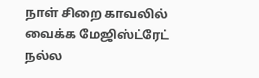நாள் சிறை காவலில் வைக்க மேஜிஸ்ட்ரேட் நல்ல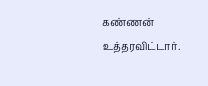கண்ணன் உத்தரவிட்டார்.